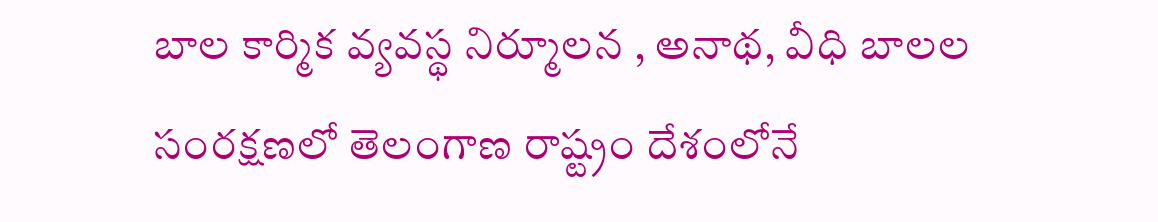బాల కార్మిక వ్యవస్థ నిర్మూలన , అనాథ, వీధి బాలల సంరక్షణలో తెలంగాణ రాష్ట్రం దేశంలోనే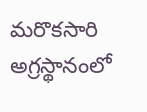మరొకసారి అగ్రస్థానంలో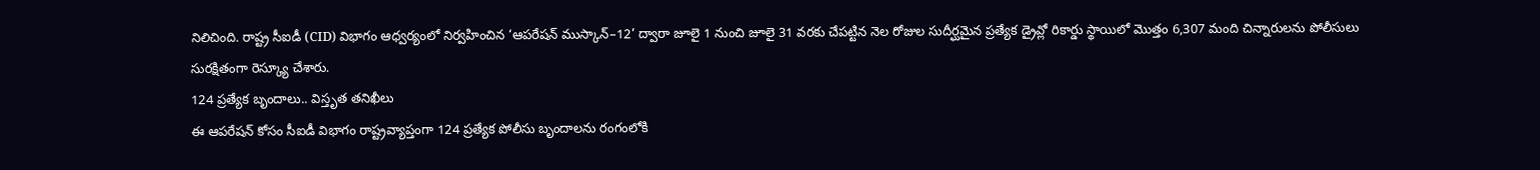నిలిచింది. రాష్ట్ర సీఐడీ (CID) విభాగం ఆధ్వర్యంలో నిర్వహించిన ‘ఆపరేషన్ ముస్కాన్–12’ ద్వారా జూలై 1 నుంచి జూలై 31 వరకు చేపట్టిన నెల రోజుల సుదీర్ఘమైన ప్రత్యేక డ్రైవ్లో రికార్డు స్థాయిలో మొత్తం 6,307 మంది చిన్నారులను పోలీసులు సురక్షితంగా రెస్క్యూ చేశారు.
124 ప్రత్యేక బృందాలు.. విస్తృత తనిఖీలు
ఈ ఆపరేషన్ కోసం సీఐడీ విభాగం రాష్ట్రవ్యాప్తంగా 124 ప్రత్యేక పోలీసు బృందాలను రంగంలోకి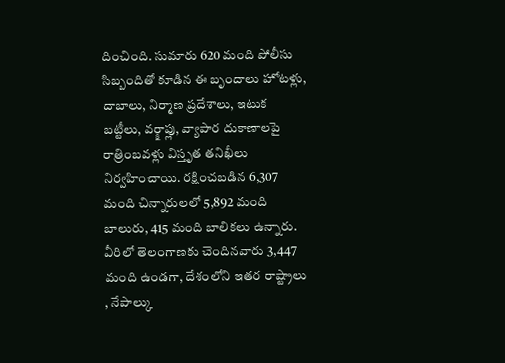దించింది. సుమారు 620 మంది పోలీసు సిబ్బందితో కూడిన ఈ బృందాలు హోటళ్లు, దాబాలు, నిర్మాణ ప్రదేశాలు, ఇటుక బట్టీలు, వర్క్షాప్లు, వ్యాపార దుకాణాలపై రాత్రింబవళ్లు విస్తృత తనిఖీలు నిర్వహించాయి. రక్షించబడిన 6,307 మంది చిన్నారులలో 5,892 మంది బాలురు, 415 మంది బాలికలు ఉన్నారు. వీరిలో తెలంగాణకు చెందినవారు 3,447 మంది ఉండగా, దేశంలోని ఇతర రాష్ట్రాలు , నేపాల్కు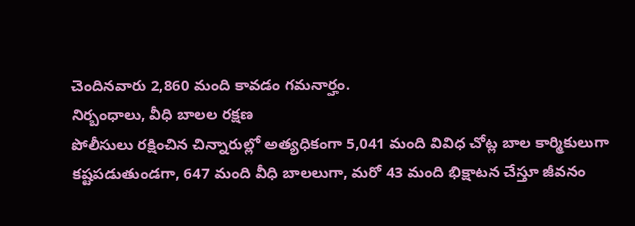చెందినవారు 2,860 మంది కావడం గమనార్హం.
నిర్బంధాలు, వీధి బాలల రక్షణ
పోలీసులు రక్షించిన చిన్నారుల్లో అత్యధికంగా 5,041 మంది వివిధ చోట్ల బాల కార్మికులుగా కష్టపడుతుండగా, 647 మంది వీధి బాలలుగా, మరో 43 మంది భిక్షాటన చేస్తూ జీవనం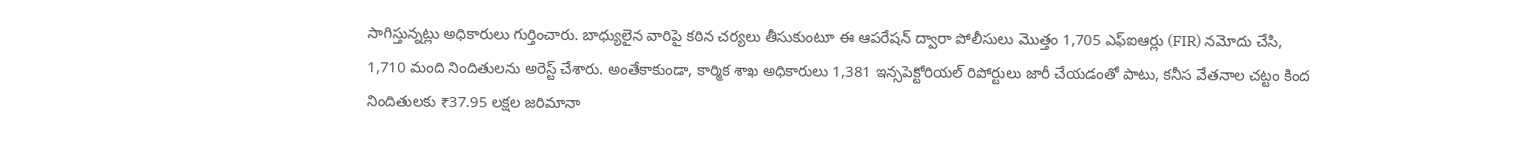సాగిస్తున్నట్లు అధికారులు గుర్తించారు. బాధ్యులైన వారిపై కఠిన చర్యలు తీసుకుంటూ ఈ ఆపరేషన్ ద్వారా పోలీసులు మొత్తం 1,705 ఎఫ్ఐఆర్లు (FIR) నమోదు చేసి, 1,710 మంది నిందితులను అరెస్ట్ చేశారు. అంతేకాకుండా, కార్మిక శాఖ అధికారులు 1,381 ఇన్సపెక్టోరియల్ రిపోర్టులు జారీ చేయడంతో పాటు, కనీస వేతనాల చట్టం కింద నిందితులకు ₹37.95 లక్షల జరిమానా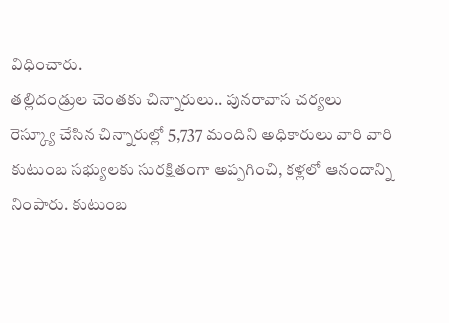విధించారు.
తల్లిదండ్రుల చెంతకు చిన్నారులు.. పునరావాస చర్యలు
రెస్క్యూ చేసిన చిన్నారుల్లో 5,737 మందిని అధికారులు వారి వారి కుటుంబ సభ్యులకు సురక్షితంగా అప్పగించి, కళ్లలో ఆనందాన్ని నింపారు. కుటుంబ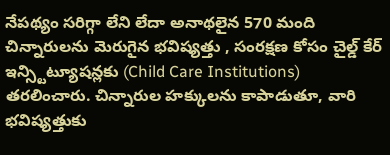నేపథ్యం సరిగ్గా లేని లేదా అనాథలైన 570 మంది చిన్నారులను మెరుగైన భవిష్యత్తు , సంరక్షణ కోసం చైల్డ్ కేర్ ఇన్స్టిట్యూషన్లకు (Child Care Institutions) తరలించారు. చిన్నారుల హక్కులను కాపాడుతూ, వారి భవిష్యత్తుకు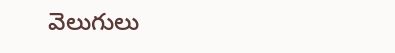వెలుగులు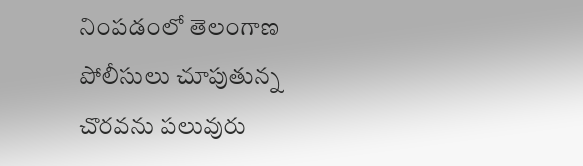నింపడంలో తెలంగాణ పోలీసులు చూపుతున్న చొరవను పలువురు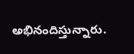అభినందిస్తున్నారు.